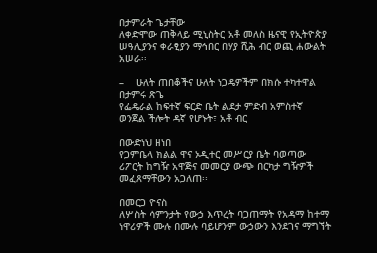በታምራት ጌታቸው
ለቀድሞው ጠቅላይ ሚኒስትር አቶ መለስ ዜናዊ የኢትዮጵያ ሠዓሊያንና ቀራፂያን ማኅበር በሃያ ሺሕ ብር ወጪ ሐውልት አሠራ፡፡

–    ሁለት ጠበቆችና ሁለት ነጋዴዎችም በክሱ ተካተዋል
በታምሩ ጽጌ
የፌዴራል ከፍተኛ ፍርድ ቤት ልደታ ምድብ አምስተኛ ወንጀል ችሎት ዳኛ የሆኑት፣ አቶ ብር

በውድነህ ዘነበ
የጋምቤላ ክልል ዋና ኦዲተር መሥርያ ቤት ባወጣው ሪፖርት ከግዥ አዋጅና መመርያ ውጭ በርካታ ግዥዎች መፈጸማቸውን አጋለጠ፡፡

በመርጋ ዮናስ
ለሦስት ሳምንታት የውኃ እጥረት ባጋጠማት የአዳማ ከተማ ነዋሪዎች ሙሉ በሙሉ ባይሆንም ውኃውን እንደገና ማግኘት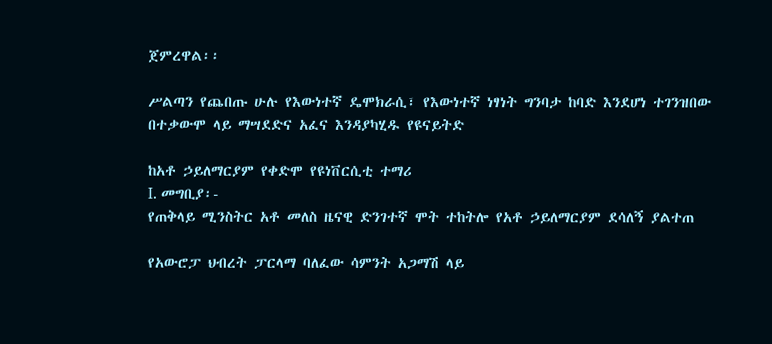ጀምረዋል፡፡

ሥልጣን የጨበጡ ሁሉ የእውነተኛ ዴሞክራሲ፣ የእውነተኛ ነፃነት ግንባታ ከባድ እንደሆነ ተገንዝበው በተቃውሞ ላይ ማሣደድና አፈና እንዳያካሂዱ የዩናይትድ

ከአቶ ኃይለማርያም የቀድሞ የዩነቨርሲቲ ተማሪ
I. መግቢያ፡-
የጠቅላይ ሚንስትር አቶ መለስ ዜናዊ ድንገተኛ ሞት ተከትሎ የአቶ ኃይለማርያም ደሳለኝ ያልተጠ

የአውሮፓ ህብረት ፓርላማ ባለፈው ሳምንት አጋማሽ ላይ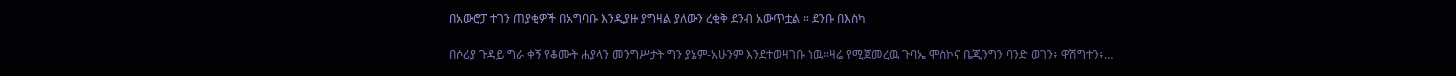በአውሮፓ ተገን ጠያቂዎች በአግባቡ እንዲያዙ ያግዛል ያለውን ረቂቅ ደንብ አውጥቷል ። ደንቡ በእስካ

በሶሪያ ጉዳይ ግራ ቀኝ የቆሙት ሐያላን መንግሥታት ግን ያኔም-አሁንም እንደተወዛገቡ ነዉ።ዛሬ የሚጀመረዉ ጉባኤ ሞስኮና ቤጂንግን ባንድ ወገን፥ ዋሽግተን፥…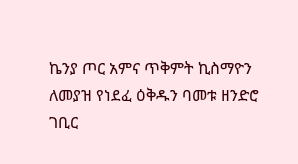ኬንያ ጦር አምና ጥቅምት ኪስማዮን ለመያዝ የነደፈ ዕቅዱን ባመቱ ዘንድሮ ገቢር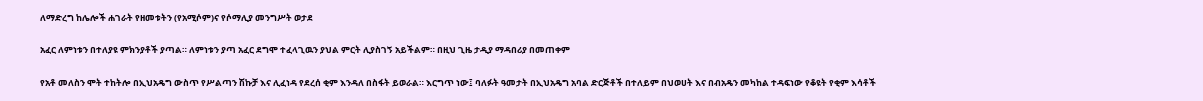ለማድረግ ከሌሎች ሐገራት የዘመቱትን (የአሚሶም)ና የሶማሊያ መንግሥት ወታደ

አፈር ለምነቱን በተለያዩ ምክንያቶች ያጣል። ለምነቱን ያጣ አፈር ደግሞ ተፈላጊዉን ያህል ምርት ሊያስገኝ አይችልም። በዚህ ጊዜ ታዲያ ማዳበሪያ በመጠቀም

የአቶ መለስን ሞት ተከትሎ በኢህአዴግ ውስጥ የሥልጣን ሽኩቻ እና ሊፈነዳ የደረሰ ቂም እንዳለ በስፋት ይወራል። እርግጥ ነው፤ ባለፉት ዓመታት በኢህአዴግ አባል ድርጅቶች በተለይም በህወሀት እና በብአዴን መካከል ተዳፍነው የቆዩት የቂም እሳቶች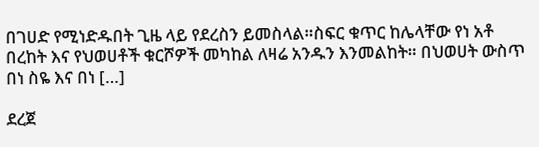በገሀድ የሚነድዱበት ጊዜ ላይ የደረስን ይመስላል።ስፍር ቁጥር ከሌላቸው የነ አቶ በረከት እና የህወሀቶች ቁርሾዎች መካከል ለዛሬ አንዱን እንመልከት። በህወሀት ውስጥ በነ ስዬ እና በነ […]

ደረጀ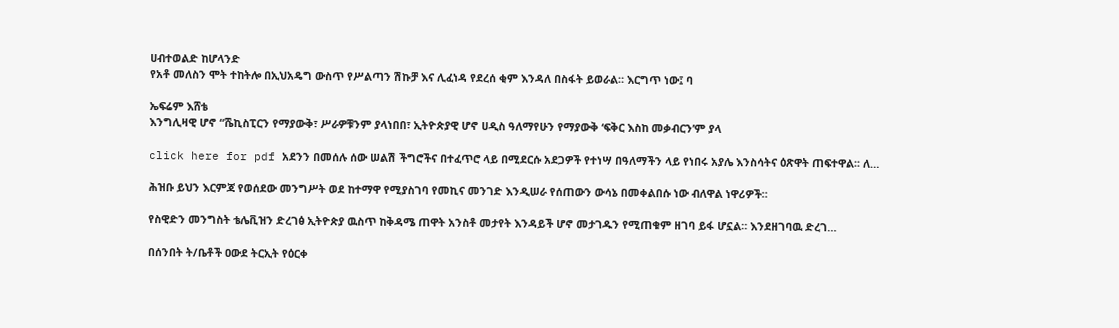ሀብተወልድ ከሆላንድ
የአቶ መለስን ሞት ተከትሎ በኢህአዴግ ውስጥ የሥልጣን ሽኩቻ እና ሊፈነዳ የደረሰ ቂም እንዳለ በስፋት ይወራል። እርግጥ ነው፤ ባ

ኤፍሬም እሸቴ
እንግሊዛዊ ሆኖ “ሼኪስፒርን የማያውቅ፣ ሥራዎቹንም ያላነበበ፣ ኢትዮጵያዊ ሆኖ ሀዲስ ዓለማየሁን የማያውቅ ‘ፍቅር እስከ መቃብርን’ም ያላ

click here for pdf አደንን በመሰሉ ሰው ሠልሽ ችግሮችና በተፈጥሮ ላይ በሚደርሱ አደጋዎች የተነሣ በዓለማችን ላይ የነበሩ አያሌ እንስሳትና ዕጽዋት ጠፍተዋል፡፡ ለ…

ሕዝቡ ይህን እርምጃ የወሰደው መንግሥት ወደ ከተማዋ የሚያስገባ የመኪና መንገድ እንዲሠራ የሰጠውን ውሳኔ በመቀልበሱ ነው ብለዋል ነዋሪዎች።

የስዊድን መንግስት ቴሌቪዝን ድረገፅ ኢትዮጵያ ዉስጥ ከቅዳሜ ጠዋት አንስቶ መታየት እንዳይች ሆኖ መታገዱን የሚጠቁም ዘገባ ይፋ ሆኗል። እንደዘገባዉ ድረገ…

በሰንበት ት/ቤቶች ዐውደ ትርኢት የዕርቀ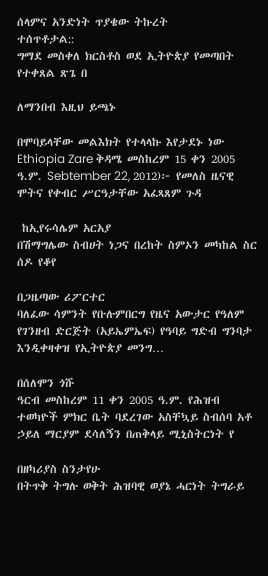ሰላምና አንድነት ጥያቄው ትኩረት
ተሰጥቶታል::
ግማደ መስቀለ ክርስቶስ ወደ ኢትዮጵያ የመጣበት የተቀጸል ጽጌ በ

ለማንበብ እዚህ ይጫኑ

በሞባይላቸው መልእክት የተላላኩ እየታደኑ ነው
Ethiopia Zare ቅዳሜ መስከረም 15 ቀን 2005 ዓ.ም. Sebtember 22, 2012)፦ የመለስ ዜናዊ ሞትና የቀብር ሥርዓታቸው አፈጻጸም ጉዳ

 ከኢየሩሳሌም አርአያ
በሽማግሌው ስብሀት ነጋና በረከት ስምኦን መካከል ስር ሰዶ የቆየ

በጋዜጣው ሪፖርተር
ባለፈው ሳምንት የቡሉምበርግ የዜና አውታር የዓለም የገንዘብ ድርጅት (አይኤምኤፍ) የዓባይ ግድብ ግንባታ እንዲቀዛቀዝ የኢትዮጵያ መንግ…

በሰለሞን ጎሹ
ዓርብ መስከረም 11 ቀን 2005 ዓ.ም. የሕዝብ ተወካዮች ምክር ቤት ባደረገው አስቸኳይ ስብሰባ አቶ ኃይለ ማርያም ደሳለኝን በጠቅላይ ሚኒስትርነት የ

በዘካሪያስ ስንታየሁ
በትጥቅ ትግሉ ወቅት ሕዝባዊ ወያኔ ሓርነት ትግራይ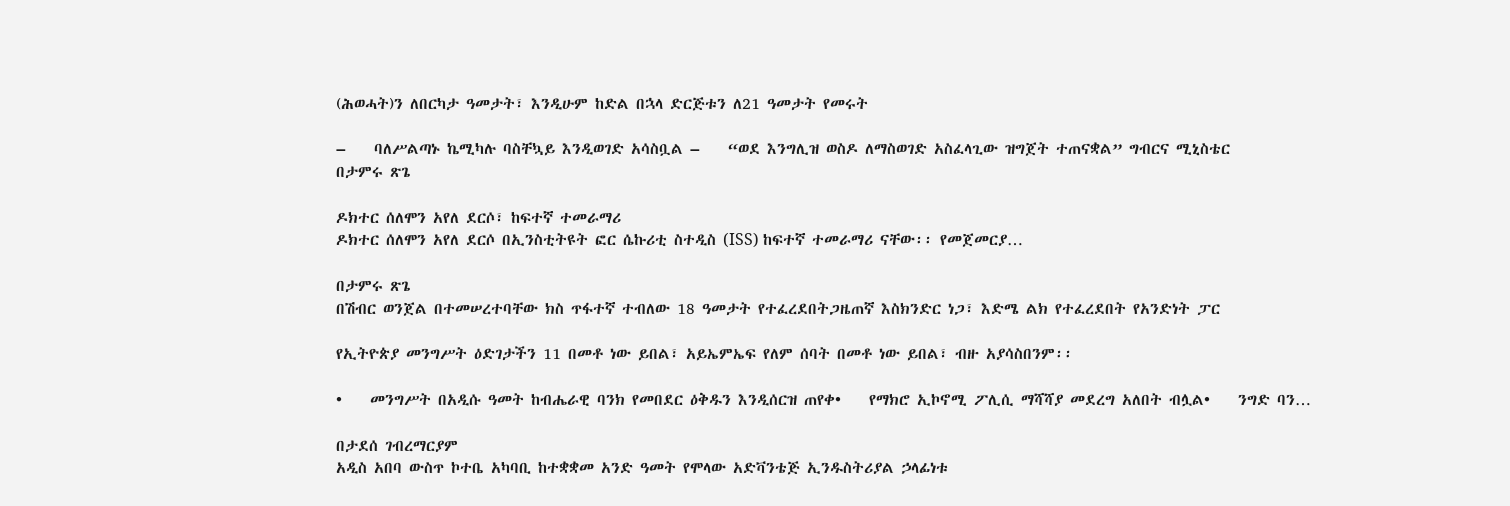(ሕወሓት)ን ለበርካታ ዓመታት፣ እንዲሁም ከድል በኋላ ድርጅቱን ለ21 ዓመታት የመሩት

–    ባለሥልጣኑ ኬሚካሉ ባስቸኳይ እንዲወገድ አሳስቧል –    “ወደ እንግሊዝ ወስዶ ለማስወገድ አስፈላጊው ዝግጀት ተጠናቋል” ግብርና ሚኒስቴር
በታምሩ ጽጌ

ዶክተር ሰለሞን አየለ ደርሶ፣ ከፍተኛ ተመራማሪ
ዶክተር ሰለሞን አየለ ደርሶ በኢንስቲትዩት ፎር ሴኩሪቲ ስተዲስ (ISS) ከፍተኛ ተመራማሪ ናቸው፡፡ የመጀመርያ…

በታምሩ ጽጌ
በሽብር ወንጀል በተመሠረተባቸው ክስ ጥፋተኛ ተብለው 18 ዓመታት የተፈረደበትጋዜጠኛ እስክንድር ነጋ፣ እድሜ ልክ የተፈረደበት የአንድነት ፓር

የኢትዮጵያ መንግሥት ዕድገታችን 11 በመቶ ነው ይበል፣ አይኤምኤፍ የለም ሰባት በመቶ ነው ይበል፣ ብዙ አያሳስበንም፡፡

•    መንግሥት በአዲሱ ዓመት ከብሔራዊ ባንክ የመበደር ዕቅዱን እንዲሰርዝ ጠየቀ•    የማክሮ ኢኮኖሚ ፖሊሲ ማሻሻያ መደረግ አለበት ብሏል•    ንግድ ባን…

በታደሰ ገብረማርያም
አዲስ አበባ ውስጥ ኮተቤ አካባቢ ከተቋቋመ አንድ ዓመት የሞላው አድቫንቴጅ ኢንዱስትሪያል ኃላፊነቱ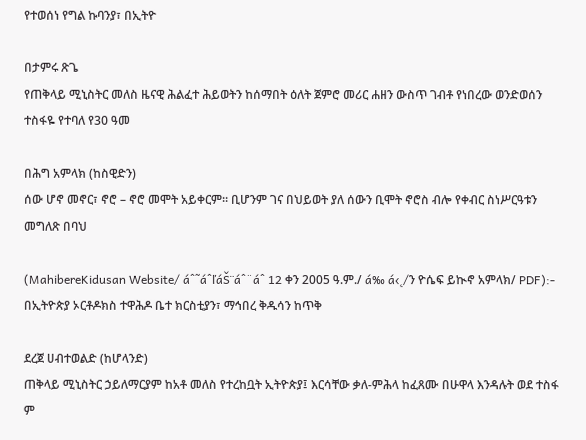የተወሰነ የግል ኩባንያ፣ በኢትዮ

በታምሩ ጽጌ
የጠቅላይ ሚኒስትር መለስ ዜናዊ ሕልፈተ ሕይወትን ከሰማበት ዕለት ጀምሮ መሪር ሐዘን ውስጥ ገብቶ የነበረው ወንድወሰን ተስፋዬ የተባለ የ30 ዓመ

በሕግ አምላክ (ከስዊድን)
ሰው ሆኖ መኖር፣ ኖሮ – ኖሮ መሞት አይቀርም። ቢሆንም ገና በህይወት ያለ ሰውን ቢሞት ኖሮስ ብሎ የቀብር ስነሥርዓቱን መግለጽ በባህ

(MahibereKidusan Website/ áˆ˜áˆľáŠ¨áˆ¨áˆ 12 ቀን 2005 ዓ.ም./ á‰ á‹˛/ን ዮሴፍ ይኲኖ አምላክ/ PDF):- በኢትዮጵያ ኦርቶዶክስ ተዋሕዶ ቤተ ክርስቲያን፣ ማኅበረ ቅዱሳን ከጥቅ

ደረጀ ሀብተወልድ (ከሆላንድ)
ጠቅላይ ሚኒስትር ኃይለማርያም ከአቶ መለስ የተረከቧት ኢትዮጵያ፤ እርሳቸው ቃለ-ምሕላ ከፈጸሙ በሁዋላ እንዳሉት ወደ ተስፋ ም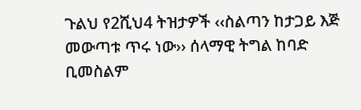ጉልህ የ2ሺህ4 ትዝታዎች ‹‹ስልጣን ከታጋይ እጅ መውጣቱ ጥሩ ነው›› ሰላማዊ ትግል ከባድ ቢመስልም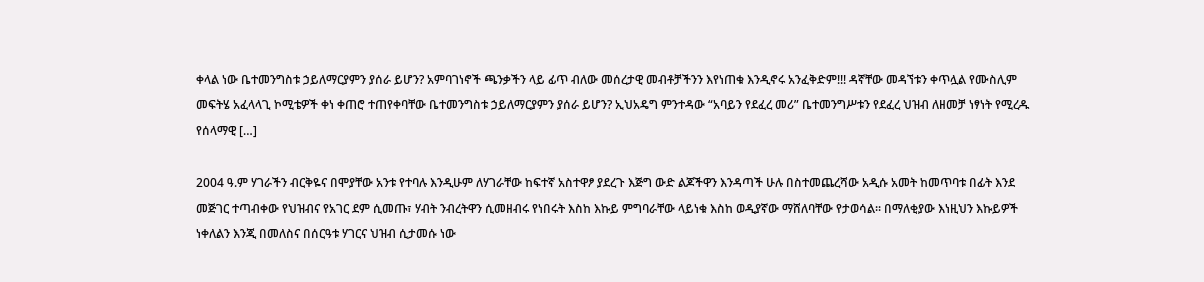ቀላል ነው ቤተመንግስቱ ኃይለማርያምን ያሰራ ይሆን? አምባገነኖች ጫንቃችን ላይ ፊጥ ብለው መሰረታዊ መብቶቻችንን እየነጠቁ እንዲኖሩ አንፈቅድም!!! ዳኛቸው መዳኘቱን ቀጥሏል የሙስሊም መፍትሄ አፈላላጊ ኮሚቴዎች ቀነ ቀጠሮ ተጠየቀባቸው ቤተመንግስቱ ኃይለማርያምን ያሰራ ይሆን? ኢህአዴግ ምንተዳው “አባይን የደፈረ መሪ” ቤተመንግሥቱን የደፈረ ህዝብ ለዘመቻ ነፃነት የሚረዱ የሰላማዊ […]

2004 ዓ.ም ሃገራችን ብርቅዬና በሞያቸው አንቱ የተባሉ እንዲሁም ለሃገራቸው ከፍተኛ አስተዋፆ ያደረጉ እጅግ ውድ ልጆችዋን እንዳጣች ሁሉ በስተመጨረሻው አዲሱ አመት ከመጥባቱ በፊት እንደ መጅገር ተጣብቀው የህዝብና የአገር ደም ሲመጡ፣ ሃብት ንብረትዋን ሲመዘብሩ የነበሩት እስከ እኩይ ምግባራቸው ላይነቁ እስከ ወዲያኛው ማሸለባቸው የታወሳል፡፡ በማለቂያው እነዚህን እኩይዎች ነቀለልን እንጂ በመለስና በሰርዓቱ ሃገርና ህዝብ ሲታመሱ ነው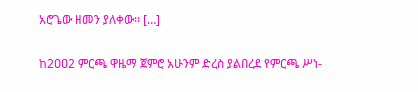አሮጌው ዘመን ያለቀው፡፡ […]

ከ2ዐዐ2 ምርጫ ዋዜማ ጀምሮ አሁንም ድረስ ያልበረደ የምርጫ ሥነ-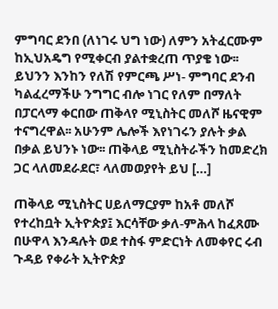ምግባር ደንበ (ለነገሩ ህግ ነው) ለምን አትፈርሙም ከኢህአዴግ የሚቀርብ ያልተቋረጠ ጥያቄ ነው፡፡ ይህንን እንከን የለሽ የምርጫ ሥነ- ምግባር ደንብ ካልፈረማችሁ ንግግር ብሎ ነገር የለም በማለት በፓርላማ ቀርበው ጠቅላየ ሚኒስትር መለሾ ዜናዊም ተናግረዋል፡፡ አሁንም ሌሎች እየነገሩን ያሉት ቃል በቃል ይህንኑ ነው፡፡ ጠቅላይ ሚኒስትራችን ከመድረክ ጋር ላለመደራደር፣ ላለመወያየት ይህ […]

ጠቅላይ ሚኒስትር ሀይለማርያም ከአቶ መለሾ የተረከቧት ኢትዮጵያ፤ እርሳቸው ቃለ-ምሕላ ከፈጸሙ በሁዋላ እንዳሉት ወደ ተስፋ ምድርነት ለመቀየር ሩብ ጉዳይ የቀራት ኢትዮጵያ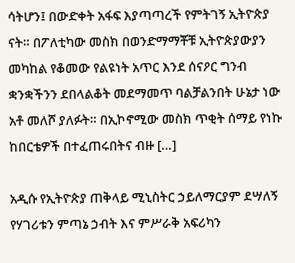ሳትሆን፤ በውድቀት አፋፍ እያጣጣረች የምትገኝ ኢትዮጵያ ናት። በፖለቲካው መስክ በወንድማማቾቹ ኢትዮጵያውያን መካከል የቆመው የልዩነት አጥር እንደ ሰናዖር ግንብ ቋንቋችንን ደበላልቆት መደማመጥ ባልቻልንበት ሁኔታ ነው አቶ መለሾ ያለፉት። በኢኮኖሚው መስክ ጥቂት ሰማይ የነኩ ከበርቴዎች በተፈጠሩበትና ብዙ […]

አዲሱ የኢትዮጵያ ጠቅላይ ሚኒስትር ኃይለማርያም ደሣለኝ የሃገሪቱን ምጣኔ ኃብት እና ምሥራቅ አፍሪካን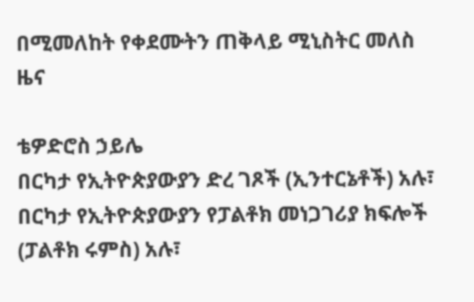በሚመለከት የቀደሙትን ጠቅላይ ሚኒስትር መለስ ዜና

ቴዎድሮስ ኃይሌ
በርካታ የኢትዮጵያውያን ድረ ገጾች (ኢንተርኔቶች) አሉ፣ በርካታ የኢትዮጵያውያን የፓልቶክ መነጋገሪያ ክፍሎች (ፓልቶክ ሩምስ) አሉ፣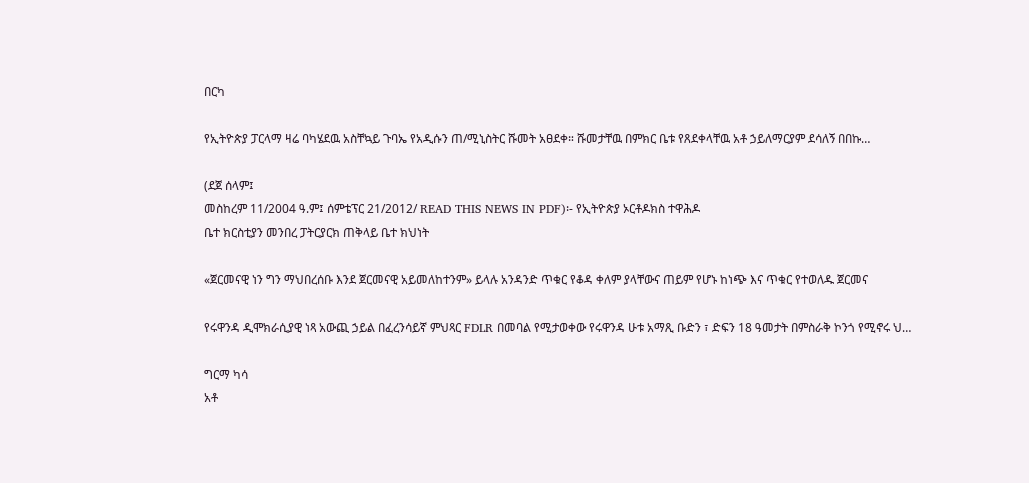በርካ

የኢትዮጵያ ፓርላማ ዛሬ ባካሄደዉ አስቸኳይ ጉባኤ የአዲሱን ጠ/ሚኒስትር ሹመት አፀደቀ። ሹመታቸዉ በምክር ቤቱ የጸደቀላቸዉ አቶ ኃይለማርያም ደሳለኝ በበኩ…

(ደጀ ሰላም፤
መስከረም 11/2004 ዓ.ም፤ ሰምቴፕር 21/2012/ READ THIS NEWS IN PDF)፡- የኢትዮጵያ ኦርቶዶክስ ተዋሕዶ
ቤተ ክርስቲያን መንበረ ፓትርያርክ ጠቅላይ ቤተ ክህነት

«ጀርመናዊ ነን ግን ማህበረሰቡ እንደ ጀርመናዊ አይመለከተንም» ይላሉ አንዳንድ ጥቁር የቆዳ ቀለም ያላቸውና ጠይም የሆኑ ከነጭ እና ጥቁር የተወለዱ ጀርመና

የሩዋንዳ ዲሞክራሲያዊ ነጻ አውጪ ኃይል በፈረንሳይኛ ምህጻር FDLR በመባል የሚታወቀው የሩዋንዳ ሁቱ አማጺ ቡድን ፣ ድፍን 18 ዓመታት በምስራቅ ኮንጎ የሚኖሩ ህ…

ግርማ ካሳ
አቶ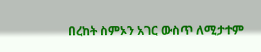በረከት ስምኦን አገር ውስጥ ለሚታተም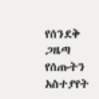የሰንደቅ ጋዜጣ የሰጡትን አስተያየት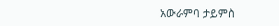አውራምባ ታይምስ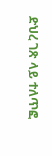ድህረ ገጽ ላይ ተለጥፎ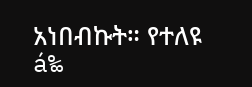አነበብኩት። የተለዩ á‰